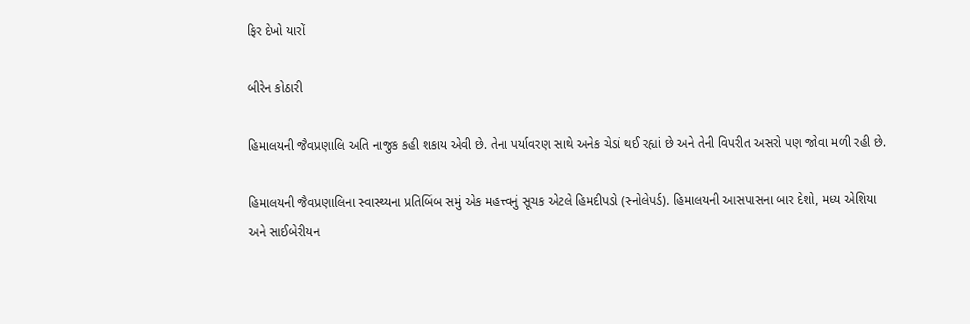ફિર દેખો યારોં

બીરેન કોઠારી

હિમાલયની જૈવપ્રણાલિ અતિ નાજુક કહી શકાય એવી છે. તેના પર્યાવરણ સાથે અનેક ચેડાં થઈ રહ્યાં છે અને તેની વિપરીત અસરો પણ જોવા મળી રહી છે.

હિમાલયની જૈવપ્રણાલિના સ્વાસ્થ્યના પ્રતિબિંબ સમું એક મહત્ત્વનું સૂચક એટલે હિમદીપડો (સ્નોલેપર્ડ). હિમાલયની આસપાસના બાર દેશો, મધ્ય એશિયા અને સાઈબેરીયન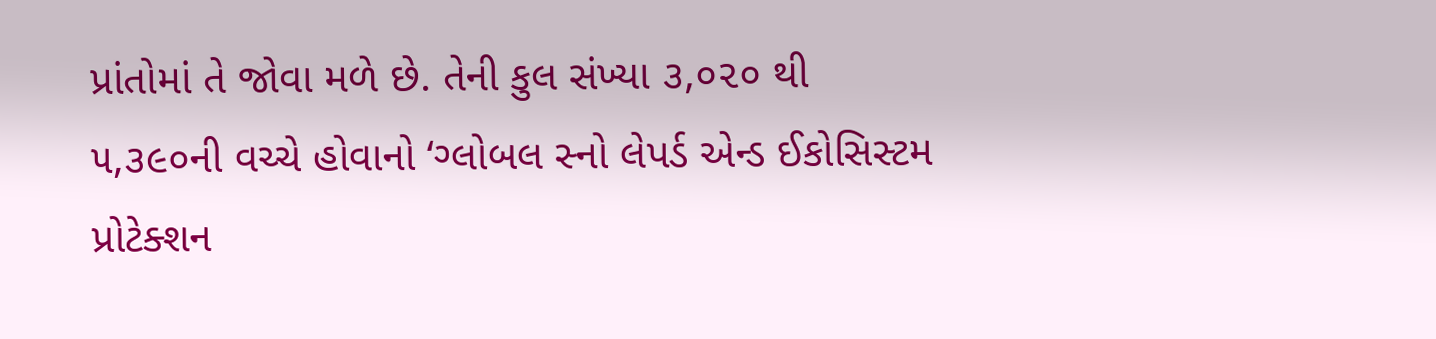પ્રાંતોમાં તે જોવા મળે છે. તેની કુલ સંખ્યા ૩,૦૨૦ થી ૫,૩૯૦ની વચ્ચે હોવાનો ‘ગ્લોબલ સ્નો લેપર્ડ એન્‍ડ ઈકોસિસ્ટમ પ્રોટેક્શન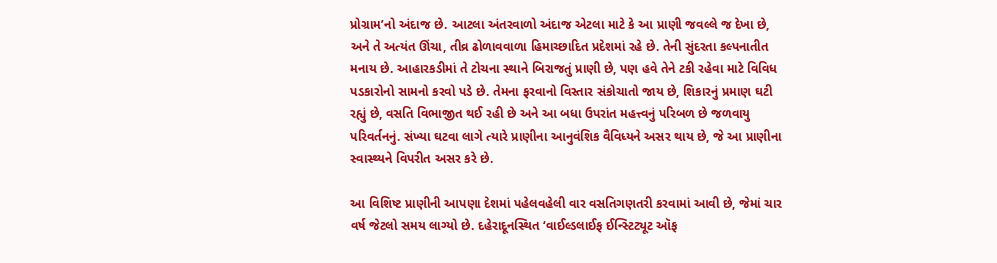પ્રોગ્રામ’નો અંદાજ છે. આટલા અંતરવાળો અંદાજ એટલા માટે કે આ પ્રાણી જવલ્લે જ દેખા છે, અને તે અત્યંત ઊંચા, તીવ્ર ઢોળાવવાળા હિમાચ્છાદિત પ્રદેશમાં રહે છે. તેની સુંદરતા કલ્પનાતીત મનાય છે. આહારકડીમાં તે ટોચના સ્થાને બિરાજતું પ્રાણી છે, પણ હવે તેને ટકી રહેવા માટે વિવિધ પડકારોનો સામનો કરવો પડે છે. તેમના ફરવાનો વિસ્તાર સંકોચાતો જાય છે, શિકારનું પ્રમાણ ઘટી રહ્યું છે, વસતિ વિભાજીત થઈ રહી છે અને આ બધા ઉપરાંત મહત્ત્વનું પરિબળ છે જળવાયુ પરિવર્તનનું. સંખ્યા ઘટવા લાગે ત્યારે પ્રાણીના આનુવંશિક વૈવિધ્યને અસર થાય છે, જે આ પ્રાણીના સ્વાસ્થ્યને વિપરીત અસર કરે છે.

આ વિશિષ્ટ પ્રાણીની આપણા દેશમાં પહેલવહેલી વાર વસતિગણતરી કરવામાં આવી છે, જેમાં ચાર વર્ષ જેટલો સમય લાગ્યો છે. દહેરાદૂનસ્થિત ‘વાઈલ્ડલાઈફ ઈન્‍સ્ટિટ્યૂટ ઑફ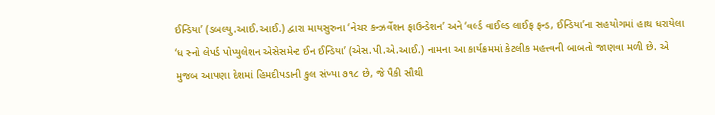ઈન્‍ડિયા’ (ડબલ્યુ.આઈ.આઈ.) દ્વારા માયસુરુના ‘નેચર કન્‍ઝર્વેશન ફાઉન્‍ડેશન’ અને ‘વર્લ્ડ વાઈલ્ડ લાઈફ ફન્‍ડ, ઈન્ડિયા’ના સહયોગમાં હાથ ધરાયેલા ‘ધ સ્નો લેપર્ડ પોપ્યુલેશન એસેસમેન્‍ટ ઈન ઈન્‍ડિયા’ (એસ.પી.એ.આઈ.) નામના આ કાર્યક્રમમાં કેટલીક મહત્ત્વની બાબતો જાણવા મળી છે. એ મુજબ આપણા દેશમાં હિમદીપડાની કુલ સંખ્યા ૭૧૮ છે, જે પૈકી સૌથી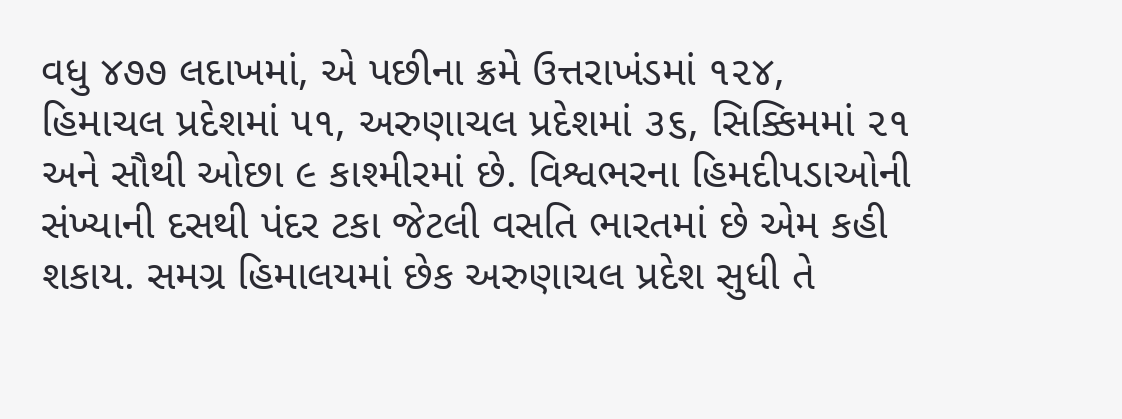વધુ ૪૭૭ લદાખમાં, એ પછીના ક્રમે ઉત્તરાખંડમાં ૧૨૪, હિમાચલ પ્રદેશમાં ૫૧, અરુણાચલ પ્રદેશમાં ૩૬, સિક્કિમમાં ૨૧ અને સૌથી ઓછા ૯ કાશ્મીરમાં છે. વિશ્વભરના હિમદીપડાઓની સંખ્યાની દસથી પંદર ટકા જેટલી વસતિ ભારતમાં છે એમ કહી શકાય. સમગ્ર હિમાલયમાં છેક અરુણાચલ પ્રદેશ સુધી તે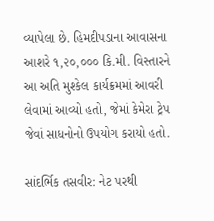વ્યાપેલા છે. હિમદીપડાના આવાસના આશરે ૧,૨૦,૦૦૦ કિ.મી. વિસ્તારને આ અતિ મુશ્કેલ કાર્યક્રમમાં આવરી લેવામાં આવ્યો હતો, જેમાં કેમેરા ટ્રેપ જેવાં સાધનોનો ઉપયોગ કરાયો હતો.

સાંદર્ભિક તસવીર: નેટ પરથી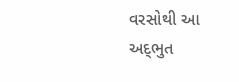વરસોથી આ અદ્‍ભુત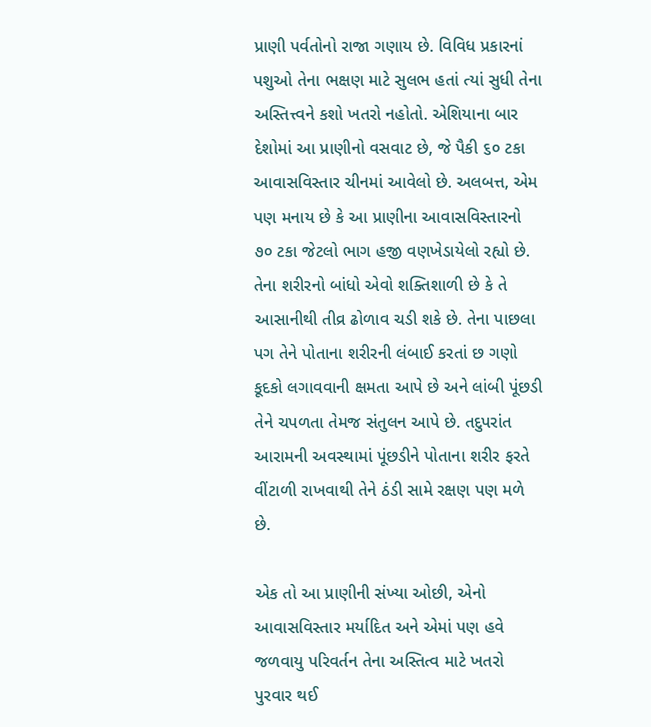પ્રાણી પર્વતોનો રાજા ગણાય છે. વિવિધ પ્રકારનાં પશુઓ તેના ભક્ષણ માટે સુલભ હતાં ત્યાં સુધી તેના અસ્તિત્ત્વને કશો ખતરો નહોતો. એશિયાના બાર દેશોમાં આ પ્રાણીનો વસવાટ છે, જે પૈકી ૬૦ ટકા આવાસવિસ્તાર ચીનમાં આવેલો છે. અલબત્ત, એમ પણ મનાય છે કે આ પ્રાણીના આવાસવિસ્તારનો ૭૦ ટકા જેટલો ભાગ હજી વણખેડાયેલો રહ્યો છે. તેના શરીરનો બાંધો એવો શક્તિશાળી છે કે તે આસાનીથી તીવ્ર ઢોળાવ ચડી શકે છે. તેના પાછલા પગ તેને પોતાના શરીરની લંબાઈ કરતાં છ ગણો કૂદકો લગાવવાની ક્ષમતા આપે છે અને લાંબી પૂંછડી તેને ચપળતા તેમજ સંતુલન આપે છે. તદુપરાંત આરામની અવસ્થામાં પૂંછડીને પોતાના શરીર ફરતે વીંટાળી રાખવાથી તેને ઠંડી સામે રક્ષણ પણ મળે છે.

એક તો આ પ્રાણીની સંખ્યા ઓછી, એનો આવાસવિસ્તાર મર્યાદિત અને એમાં પણ હવે જળવાયુ પરિવર્તન તેના અસ્તિત્વ માટે ખતરો પુરવાર થઈ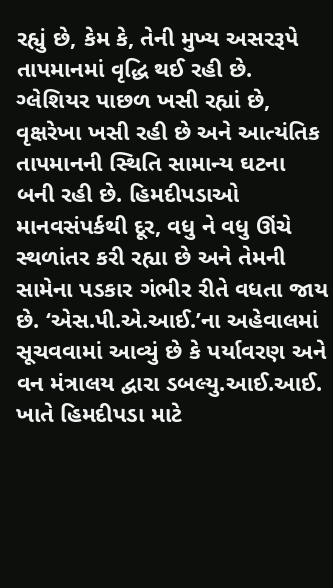રહ્યું છે, કેમ કે, તેની મુખ્ય અસરરૂપે તાપમાનમાં વૃદ્ધિ થઈ રહી છે. ગ્લેશિયર પાછળ ખસી રહ્યાં છે, વૃક્ષરેખા ખસી રહી છે અને આત્યંતિક તાપમાનની સ્થિતિ સામાન્ય ઘટના બની રહી છે. હિમદીપડાઓ માનવસંપર્કથી દૂર, વધુ ને વધુ ઊંચે સ્થળાંતર કરી રહ્યા છે અને તેમની સામેના પડકાર ગંભીર રીતે વધતા જાય છે. ‘એસ.પી.એ.આઈ.’ના અહેવાલમાં સૂચવવામાં આવ્યું છે કે પર્યાવરણ અને વન મંત્રાલય દ્વારા ડબલ્યુ.આઈ.આઈ. ખાતે હિમદીપડા માટે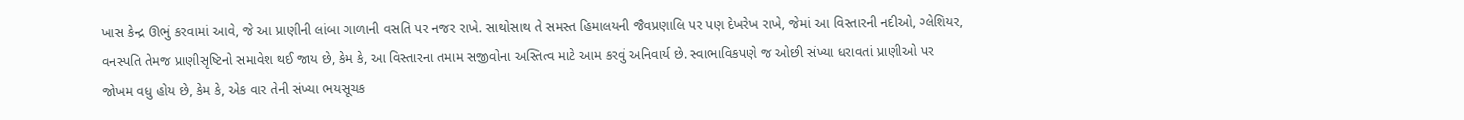ખાસ કેન્‍દ્ર ઊભું કરવામાં આવે, જે આ પ્રાણીની લાંબા ગાળાની વસતિ પર નજર રાખે. સાથોસાથ તે સમસ્ત હિમાલયની જૈવપ્રણાલિ પર પણ દેખરેખ રાખે, જેમાં આ વિસ્તારની નદીઓ, ગ્લેશિયર, વનસ્પતિ તેમજ પ્રાણીસૃષ્ટિનો સમાવેશ થઈ જાય છે, કેમ કે, આ વિસ્તારના તમામ સજીવોના અસ્તિત્વ માટે આમ કરવું અનિવાર્ય છે. સ્વાભાવિકપણે જ ઓછી સંખ્યા ધરાવતાં પ્રાણીઓ પર જોખમ વધુ હોય છે, કેમ કે, એક વાર તેની સંખ્યા ભયસૂચક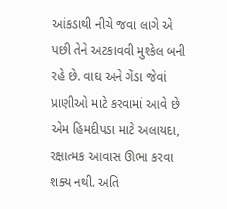આંકડાથી નીચે જવા લાગે એ પછી તેને અટકાવવી મુશ્કેલ બની રહે છે. વાઘ અને ગેંડા જેવાં પ્રાણીઓ માટે કરવામાં આવે છે એમ હિમદીપડા માટે અલાયદા, રક્ષાત્મક આવાસ ઊભા કરવા શક્ય નથી. અતિ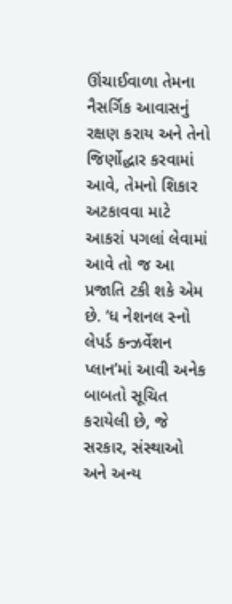ઊંચાઈવાળા તેમના નૈસર્ગિક આવાસનું રક્ષણ કરાય અને તેનો જિર્ણોદ્ધાર કરવામાં આવે, તેમનો શિકાર અટકાવવા માટે આકરાં પગલાં લેવામાં આવે તો જ આ પ્રજાતિ ટકી શકે એમ છે. ‘ધ નેશનલ સ્નો લેપર્ડ કન્‍ઝર્વેશન પ્લાન’માં આવી અનેક બાબતો સૂચિત કરાયેલી છે, જે સરકાર, સંસ્થાઓ અને અન્ય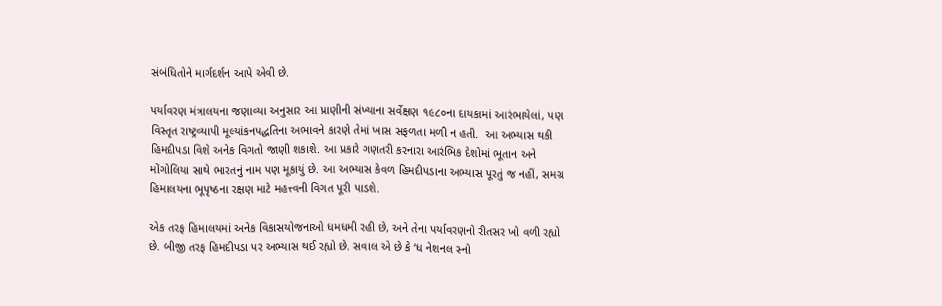સંબંધિતોને માર્ગદર્શન આપે એવી છે.

પર્યાવરણ મંત્રાલયના જણાવ્યા અનુસાર આ પ્રાણીની સંખ્યાના સર્વેક્ષણ ૧૯૮૦ના દાયકામાં આરંભાયેલાં, પણ વિસ્તૃત રાષ્ટ્રવ્યાપી મૂલ્યાંકનપદ્ધતિના અભાવને કારણે તેમાં ખાસ સફળતા મળી ન હતી.  આ અભ્યાસ થકી હિમદીપડા વિશે અનેક વિગતો જાણી શકાશે. આ પ્રકારે ગણતરી કરનારા આરંભિક દેશોમાં ભૂતાન અને મોંગોલિયા સાથે ભારતનું નામ પણ મૂકાયું છે. આ અભ્યાસ કેવળ હિમદીપડાના અભ્યાસ પૂરતું જ નહીં, સમગ્ર હિમાલયના ભૂપૃષ્ઠના રક્ષણ માટે મહત્ત્વની વિગત પૂરી પાડશે.

એક તરફ હિમાલયમાં અનેક વિકાસયોજનાઓ ધમધમી રહી છે, અને તેના પર્યાવરણનો રીતસર ખો વળી રહ્યો છે. બીજી તરફ હિમદીપડા પર અભ્યાસ થઈ રહ્યો છે. સવાલ એ છે કે ‘ધ નેશનલ સ્નો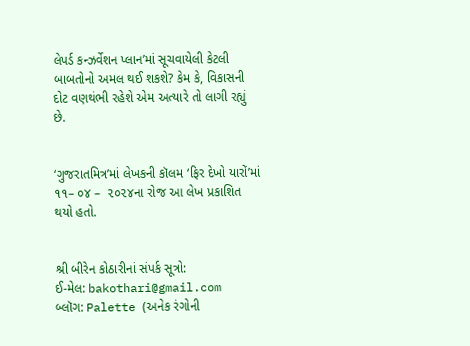લેપર્ડ કન્‍ઝર્વેશન પ્લાન’માં સૂચવાયેલી કેટલી બાબતોનો અમલ થઈ શકશે? કેમ કે, વિકાસની દોટ વણથંભી રહેશે એમ અત્યારે તો લાગી રહ્યું છે.


‘ગુજરાતમિત્ર’માં લેખકની કૉલમ ‘ફિર દેખો યારોં’માં ૧૧– ૦૪ –  ૨૦૨૪ના રોજ આ લેખ પ્રકાશિત થયો હતો.


શ્રી બીરેન કોઠારીનાં સંપર્ક સૂત્રો:
ઈ-મેલ: bakothari@gmail.com
બ્લૉગ: Palette (અનેક રંગોની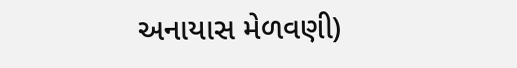અનાયાસ મેળવણી)